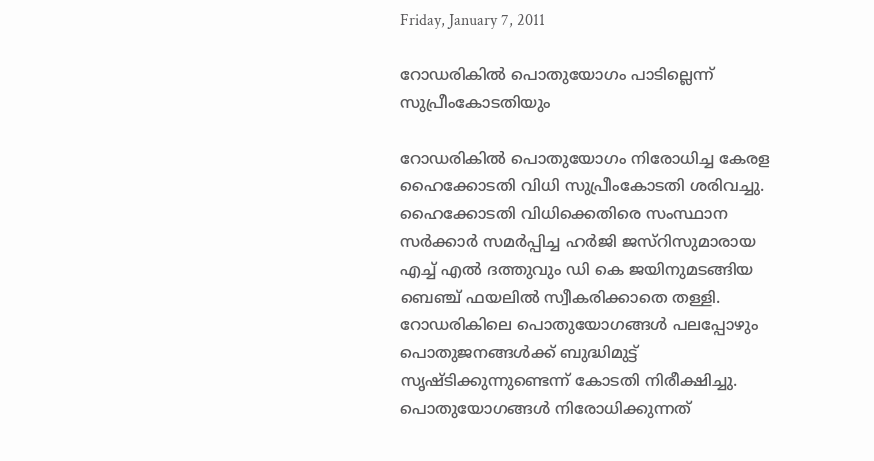Friday, January 7, 2011

റോഡരികില്‍ പൊതുയോഗം പാടില്ലെന്ന് സുപ്രീംകോടതിയും

റോഡരികില്‍ പൊതുയോഗം നിരോധിച്ച കേരള ഹൈക്കോടതി വിധി സുപ്രീംകോടതി ശരിവച്ചു. ഹൈക്കോടതി വിധിക്കെതിരെ സംസ്ഥാന സര്‍ക്കാര്‍ സമര്‍പ്പിച്ച ഹര്‍ജി ജസ്റിസുമാരായ എച്ച് എല്‍ ദത്തുവും ഡി കെ ജയിനുമടങ്ങിയ ബെഞ്ച് ഫയലില്‍ സ്വീകരിക്കാതെ തള്ളി. റോഡരികിലെ പൊതുയോഗങ്ങള്‍ പലപ്പോഴും പൊതുജനങ്ങള്‍ക്ക് ബുദ്ധിമുട്ട് സൃഷ്ടിക്കുന്നുണ്ടെന്ന് കോടതി നിരീക്ഷിച്ചു. പൊതുയോഗങ്ങള്‍ നിരോധിക്കുന്നത്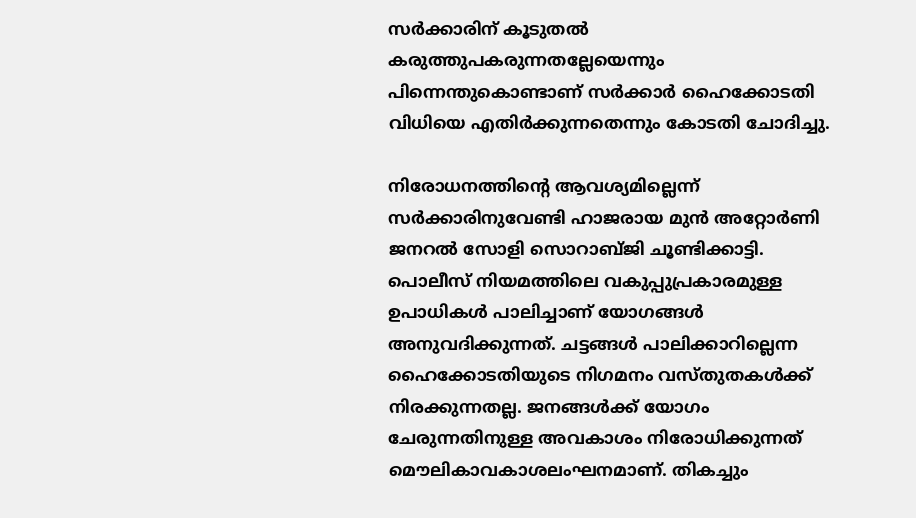സര്‍ക്കാരിന് കൂടുതല്‍ കരുത്തുപകരുന്നതല്ലേയെന്നും പിന്നെന്തുകൊണ്ടാണ് സര്‍ക്കാര്‍ ഹൈക്കോടതി വിധിയെ എതിര്‍ക്കുന്നതെന്നും കോടതി ചോദിച്ചു.

നിരോധനത്തിന്റെ ആവശ്യമില്ലെന്ന് സര്‍ക്കാരിനുവേണ്ടി ഹാജരായ മുന്‍ അറ്റോര്‍ണി ജനറല്‍ സോളി സൊറാബ്ജി ചൂണ്ടിക്കാട്ടി. പൊലീസ് നിയമത്തിലെ വകുപ്പുപ്രകാരമുള്ള ഉപാധികള്‍ പാലിച്ചാണ് യോഗങ്ങള്‍ അനുവദിക്കുന്നത്. ചട്ടങ്ങള്‍ പാലിക്കാറില്ലെന്ന ഹൈക്കോടതിയുടെ നിഗമനം വസ്തുതകള്‍ക്ക് നിരക്കുന്നതല്ല. ജനങ്ങള്‍ക്ക് യോഗം ചേരുന്നതിനുള്ള അവകാശം നിരോധിക്കുന്നത് മൌലികാവകാശലംഘനമാണ്. തികച്ചും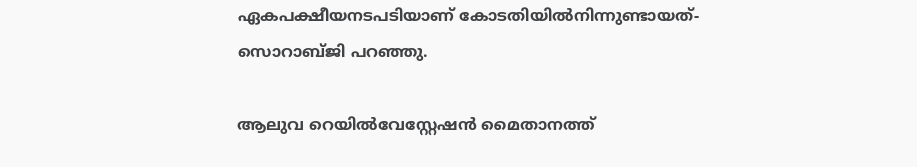ഏകപക്ഷീയനടപടിയാണ് കോടതിയില്‍നിന്നുണ്ടായത്- സൊറാബ്ജി പറഞ്ഞു.

ആലുവ റെയില്‍വേസ്റ്റേഷന്‍ മൈതാനത്ത്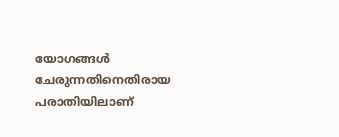യോഗങ്ങള്‍ ചേരുന്നതിനെതിരായ പരാതിയിലാണ്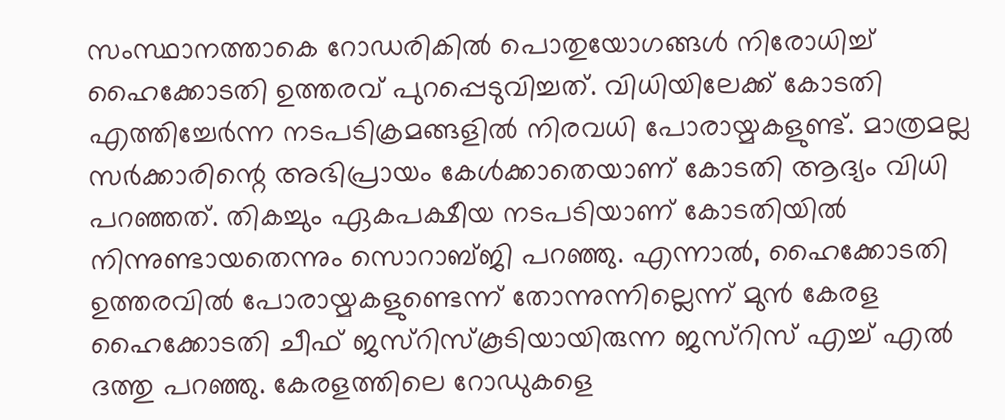സംസ്ഥാനത്താകെ റോഡരികില്‍ പൊതുയോഗങ്ങള്‍ നിരോധിച്ച് ഹൈക്കോടതി ഉത്തരവ് പുറപ്പെടുവിച്ചത്. വിധിയിലേക്ക് കോടതി എത്തിച്ചേര്‍ന്ന നടപടിക്രമങ്ങളില്‍ നിരവധി പോരായ്മകളുണ്ട്. മാത്രമല്ല സര്‍ക്കാരിന്റെ അഭിപ്രായം കേള്‍ക്കാതെയാണ് കോടതി ആദ്യം വിധി പറഞ്ഞത്. തികച്ചും ഏകപക്ഷീയ നടപടിയാണ് കോടതിയില്‍ നിന്നുണ്ടായതെന്നും സൊറാബ്ജി പറഞ്ഞു. എന്നാല്‍, ഹൈക്കോടതി ഉത്തരവില്‍ പോരായ്മകളുണ്ടെന്ന് തോന്നുന്നില്ലെന്ന് മുന്‍ കേരള ഹൈക്കോടതി ചീഫ് ജസ്റിസ്കൂടിയായിരുന്ന ജസ്റിസ് എച്ച് എല്‍ ദത്തു പറഞ്ഞു. കേരളത്തിലെ റോഡുകളെ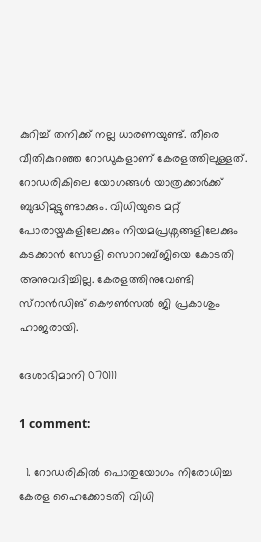കുറിച്ച് തനിക്ക് നല്ല ധാരണയുണ്ട്. തീരെ വീതികുറഞ്ഞ റോഡുകളാണ് കേരളത്തിലുള്ളത്. റോഡരികിലെ യോഗങ്ങള്‍ യാത്രക്കാര്‍ക്ക് ബുദ്ധിമുട്ടുണ്ടാക്കും. വിധിയുടെ മറ്റ് പോരായ്മകളിലേക്കും നിയമപ്രശ്നങ്ങളിലേക്കും കടക്കാന്‍ സോളി സൊറാബ്ജിയെ കോടതി അനുവദിച്ചില്ല. കേരളത്തിനുവേണ്ടി സ്റാന്‍ഡിങ് കൌണ്‍സല്‍ ജി പ്രകാശും ഹാജരായി.

ദേശാഭിമാനി 070111

1 comment:

  1. റോഡരികില്‍ പൊതുയോഗം നിരോധിച്ച കേരള ഹൈക്കോടതി വിധി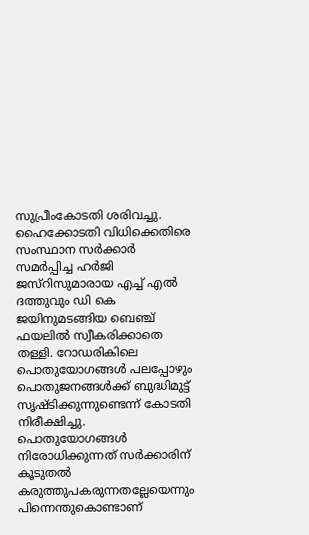സുപ്രീംകോടതി ശരിവച്ചു. ഹൈക്കോടതി വിധിക്കെതിരെ സംസ്ഥാന സര്‍ക്കാര്‍ സമര്‍പ്പിച്ച ഹര്‍ജി ജസ്റിസുമാരായ എച്ച് എല്‍ ദത്തുവും ഡി കെ ജയിനുമടങ്ങിയ ബെഞ്ച് ഫയലില്‍ സ്വീകരിക്കാതെ തള്ളി. റോഡരികിലെ പൊതുയോഗങ്ങള്‍ പലപ്പോഴും പൊതുജനങ്ങള്‍ക്ക് ബുദ്ധിമുട്ട് സൃഷ്ടിക്കുന്നുണ്ടെന്ന് കോടതി നിരീക്ഷിച്ചു. പൊതുയോഗങ്ങള്‍ നിരോധിക്കുന്നത് സര്‍ക്കാരിന് കൂടുതല്‍ കരുത്തുപകരുന്നതല്ലേയെന്നും പിന്നെന്തുകൊണ്ടാണ്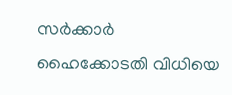സര്‍ക്കാര്‍ ഹൈക്കോടതി വിധിയെ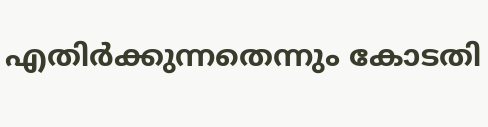എതിര്‍ക്കുന്നതെന്നും കോടതി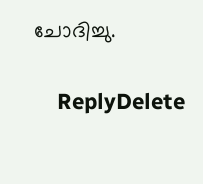ചോദിച്ചു.

    ReplyDelete